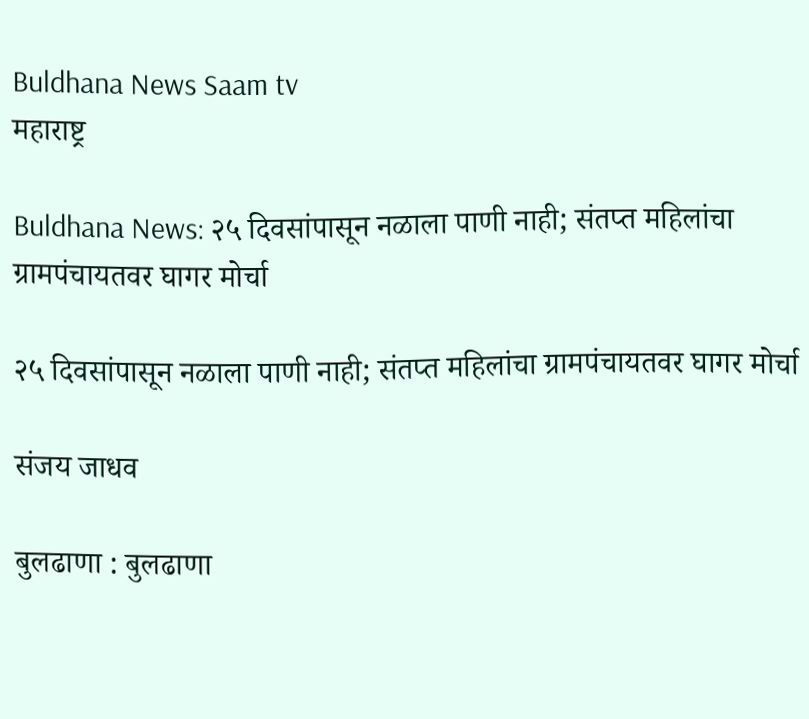Buldhana News Saam tv
महाराष्ट्र

Buldhana News: २५ दिवसांपासून नळाला पाणी नाही; संतप्त महिलांचा ग्रामपंचायतवर घागर मोर्चा

२५ दिवसांपासून नळाला पाणी नाही; संतप्त महिलांचा ग्रामपंचायतवर घागर मोर्चा

संजय जाधव

बुलढाणा : बुलढाणा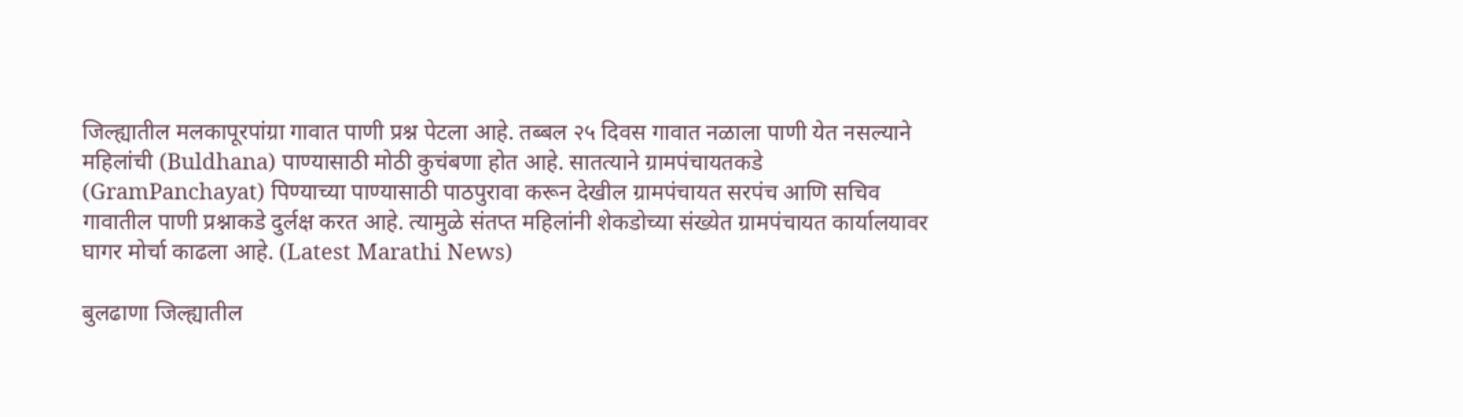जिल्ह्यातील मलकापूरपांग्रा गावात पाणी प्रश्न पेटला आहे. तब्बल २५ दिवस गावात नळाला पाणी येत नसल्याने महिलांची (Buldhana) पाण्यासाठी मोठी कुचंबणा होत आहे. सातत्याने ग्रामपंचायतकडे (GramPanchayat) पिण्याच्या पाण्यासाठी पाठपुरावा करून देखील ग्रामपंचायत सरपंच आणि सचिव गावातील पाणी प्रश्नाकडे दुर्लक्ष करत आहे. त्यामुळे संतप्त महिलांनी शेकडोच्या संख्येत ग्रामपंचायत कार्यालयावर घागर मोर्चा काढला आहे. (Latest Marathi News)

बुलढाणा जिल्ह्यातील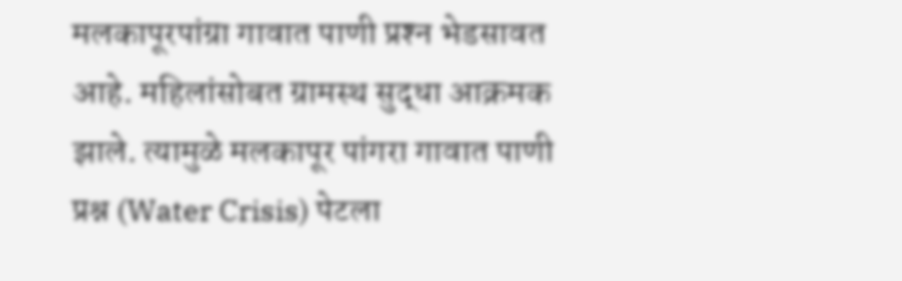मलकापूरपांग्रा गावात पाणी प्रश्‍न भेडसावत आहे. महिलांसोबत ग्रामस्थ सुद्धा आक्रमक झाले. त्यामुळे मलकापूर पांगरा गावात पाणी प्रश्न (Water Crisis) पेटला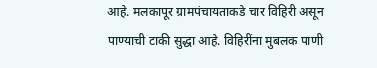आहे. मलकापूर ग्रामपंचायताकडे चार विहिरी असून पाण्याची टाकी सुद्धा आहे. विहिरींना मुबलक पाणी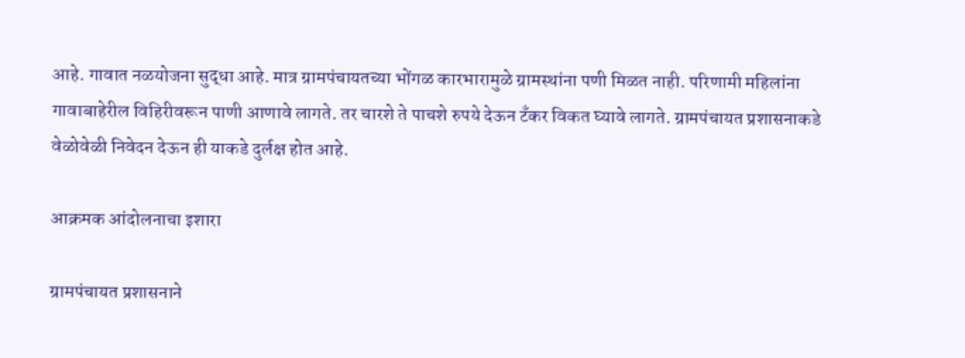आहे. गावात नळयोजना सुद्धा आहे. मात्र ग्रामपंचायतच्या भोंगळ कारभारामुळे ग्रामस्थांना पणी मिळत नाही. परिणामी महिलांना गावाबाहेरील विहिरीवरून पाणी आणावे लागते. तर चारशे ते पाचशे रुपये देऊन टँकर विकत घ्यावे लागते. ग्रामपंचायत प्रशासनाकडे वेळोवेळी निवेदन देऊन ही याकडे दुर्लक्ष होत आहे.

आक्रमक आंदोलनाचा इशारा

ग्रामपंचायत प्रशासनाने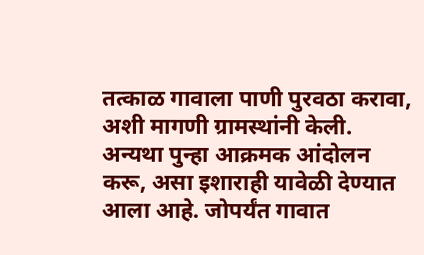तत्काळ गावाला पाणी पुरवठा करावा, अशी मागणी ग्रामस्थांनी केली. अन्यथा पुन्हा आक्रमक आंदोलन करू, असा इशाराही यावेळी देण्यात आला आहे. जोपर्यंत गावात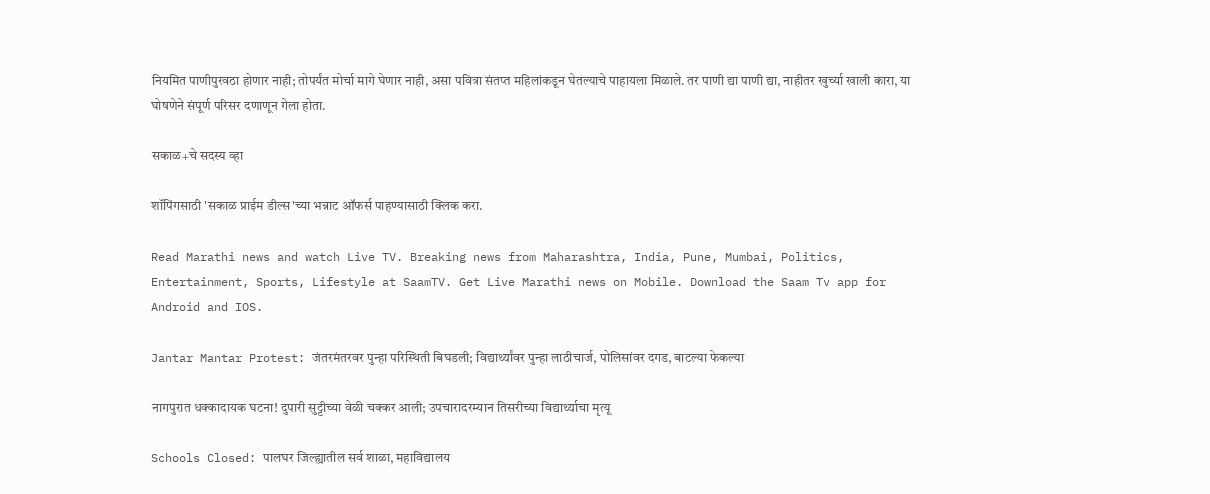नियमित पाणीपुरवठा होणार नाही; तोपर्यंत मोर्चा मागे घेणार नाही, असा पवित्रा संतप्त महिलांकडून घेतल्याचे पाहायला मिळाले. तर पाणी द्या पाणी द्या, नाहीतर खुर्च्या खाली कारा, या घोषणेने संपूर्ण परिसर दणाणून गेला होता.

सकाळ+चे सदस्य व्हा

शॉपिंगसाठी 'सकाळ प्राईम डील्स'च्या भन्नाट ऑफर्स पाहण्यासाठी क्लिक करा.

Read Marathi news and watch Live TV. Breaking news from Maharashtra, India, Pune, Mumbai, Politics, Entertainment, Sports, Lifestyle at SaamTV. Get Live Marathi news on Mobile. Download the Saam Tv app for Android and IOS.

Jantar Mantar Protest: जंतरमंतरवर पुन्हा परिस्थिती बिघडली; विद्यार्थ्यांवर पुन्हा लाठीचार्ज, पोलिसांवर दगड, बाटल्या फेकल्या

नागपुरात धक्कादायक घटना! दुपारी सुट्टीच्या वेळी चक्कर आली; उपचारादरम्यान तिसरीच्या विद्यार्थ्याचा मृत्यू

Schools Closed: पालघर जिल्ह्यातील सर्व शाळा, महाविद्यालय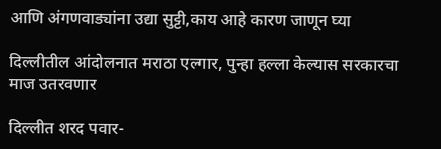आणि अंगणवाड्यांना उद्या सुट्टी,काय आहे कारण जाणून घ्या

दिल्लीतील आंदोलनात मराठा एल्गार, पुन्हा हल्ला केल्यास सरकारचा माज उतरवणार

दिल्लीत शरद पवार-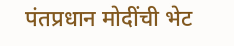पंतप्रधान मोदींची भेट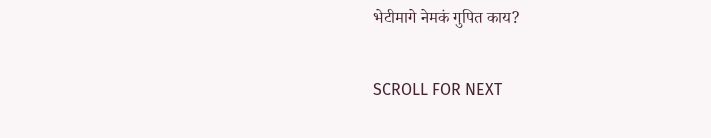भेटीमागे नेमकं गुपित काय?

SCROLL FOR NEXT